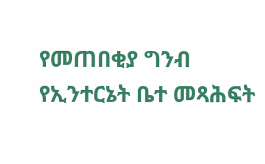የመጠበቂያ ግንብ የኢንተርኔት ቤተ መጻሕፍት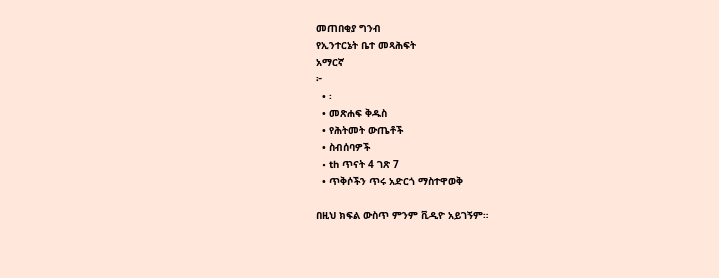መጠበቂያ ግንብ
የኢንተርኔት ቤተ መጻሕፍት
አማርኛ
፦
  • ፡
  • መጽሐፍ ቅዱስ
  • የሕትመት ውጤቶች
  • ስብሰባዎች
  • th ጥናት 4 ገጽ 7
  • ጥቅሶችን ጥሩ አድርጎ ማስተዋወቅ

በዚህ ክፍል ውስጥ ምንም ቪዲዮ አይገኝም።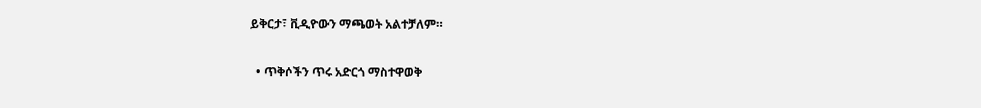ይቅርታ፣ ቪዲዮውን ማጫወት አልተቻለም።

  • ጥቅሶችን ጥሩ አድርጎ ማስተዋወቅ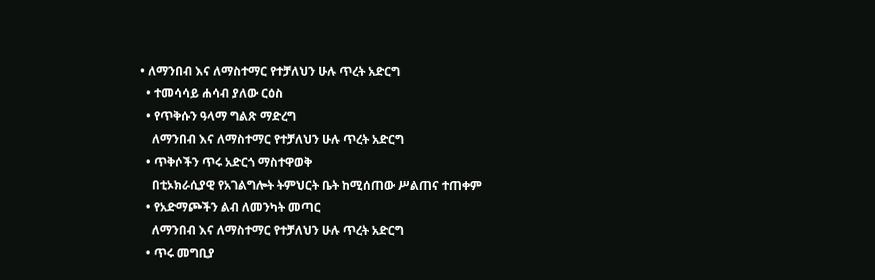• ለማንበብ እና ለማስተማር የተቻለህን ሁሉ ጥረት አድርግ
  • ተመሳሳይ ሐሳብ ያለው ርዕስ
  • የጥቅሱን ዓላማ ግልጽ ማድረግ
    ለማንበብ እና ለማስተማር የተቻለህን ሁሉ ጥረት አድርግ
  • ጥቅሶችን ጥሩ አድርጎ ማስተዋወቅ
    በቲኦክራሲያዊ የአገልግሎት ትምህርት ቤት ከሚሰጠው ሥልጠና ተጠቀም
  • የአድማጮችን ልብ ለመንካት መጣር
    ለማንበብ እና ለማስተማር የተቻለህን ሁሉ ጥረት አድርግ
  • ጥሩ መግቢያ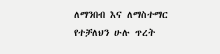ለማንበብ እና ለማስተማር የተቻለህን ሁሉ ጥረት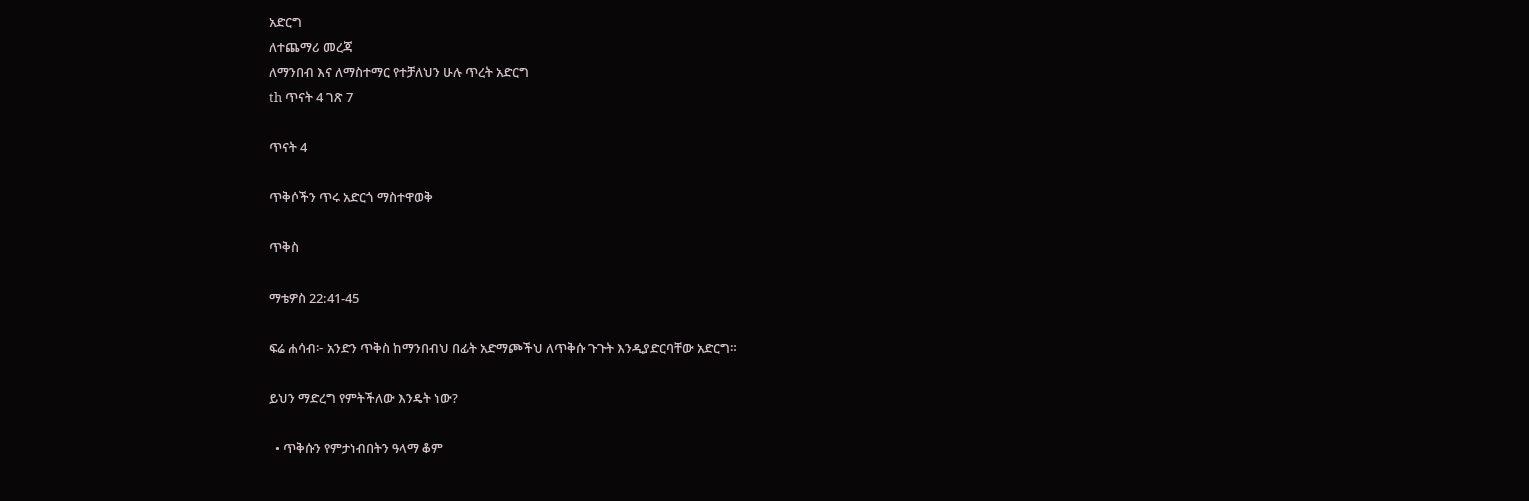አድርግ
ለተጨማሪ መረጃ
ለማንበብ እና ለማስተማር የተቻለህን ሁሉ ጥረት አድርግ
th ጥናት 4 ገጽ 7

ጥናት 4

ጥቅሶችን ጥሩ አድርጎ ማስተዋወቅ

ጥቅስ

ማቴዎስ 22:41-45

ፍሬ ሐሳብ፦ አንድን ጥቅስ ከማንበብህ በፊት አድማጮችህ ለጥቅሱ ጉጉት እንዲያድርባቸው አድርግ።

ይህን ማድረግ የምትችለው እንዴት ነው?

  • ጥቅሱን የምታነብበትን ዓላማ ቆም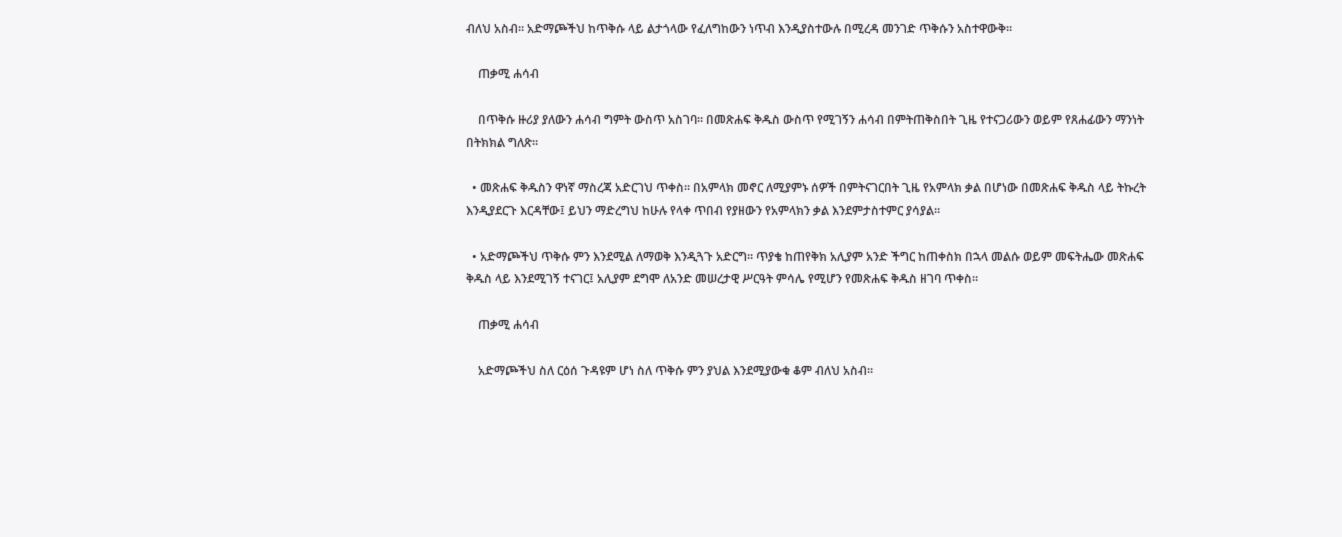ብለህ አስብ። አድማጮችህ ከጥቅሱ ላይ ልታጎላው የፈለግከውን ነጥብ እንዲያስተውሉ በሚረዳ መንገድ ጥቅሱን አስተዋውቅ።

    ጠቃሚ ሐሳብ

    በጥቅሱ ዙሪያ ያለውን ሐሳብ ግምት ውስጥ አስገባ። በመጽሐፍ ቅዱስ ውስጥ የሚገኝን ሐሳብ በምትጠቅስበት ጊዜ የተናጋሪውን ወይም የጸሐፊውን ማንነት በትክክል ግለጽ።

  • መጽሐፍ ቅዱስን ዋነኛ ማስረጃ አድርገህ ጥቀስ። በአምላክ መኖር ለሚያምኑ ሰዎች በምትናገርበት ጊዜ የአምላክ ቃል በሆነው በመጽሐፍ ቅዱስ ላይ ትኩረት እንዲያደርጉ እርዳቸው፤ ይህን ማድረግህ ከሁሉ የላቀ ጥበብ የያዘውን የአምላክን ቃል እንደምታስተምር ያሳያል።

  • አድማጮችህ ጥቅሱ ምን እንደሚል ለማወቅ እንዲጓጉ አድርግ። ጥያቄ ከጠየቅክ አሊያም አንድ ችግር ከጠቀስክ በኋላ መልሱ ወይም መፍትሔው መጽሐፍ ቅዱስ ላይ እንደሚገኝ ተናገር፤ አሊያም ደግሞ ለአንድ መሠረታዊ ሥርዓት ምሳሌ የሚሆን የመጽሐፍ ቅዱስ ዘገባ ጥቀስ።

    ጠቃሚ ሐሳብ

    አድማጮችህ ስለ ርዕሰ ጉዳዩም ሆነ ስለ ጥቅሱ ምን ያህል እንደሚያውቁ ቆም ብለህ አስብ።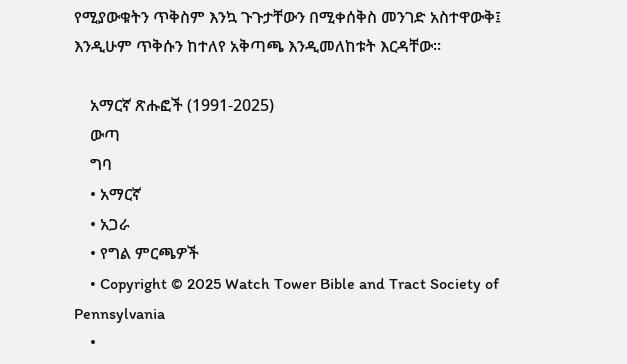የሚያውቁትን ጥቅስም እንኳ ጉጉታቸውን በሚቀሰቅስ መንገድ አስተዋውቅ፤ እንዲሁም ጥቅሱን ከተለየ አቅጣጫ እንዲመለከቱት እርዳቸው።

    አማርኛ ጽሑፎች (1991-2025)
    ውጣ
    ግባ
    • አማርኛ
    • አጋራ
    • የግል ምርጫዎች
    • Copyright © 2025 Watch Tower Bible and Tract Society of Pennsylvania
    •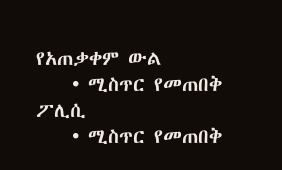የአጠቃቀም ውል
    • ሚስጥር የመጠበቅ ፖሊሲ
    • ሚስጥር የመጠበቅ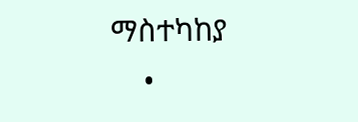ማስተካከያ
    •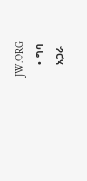JW.ORG
    • ግባ
    አጋራ